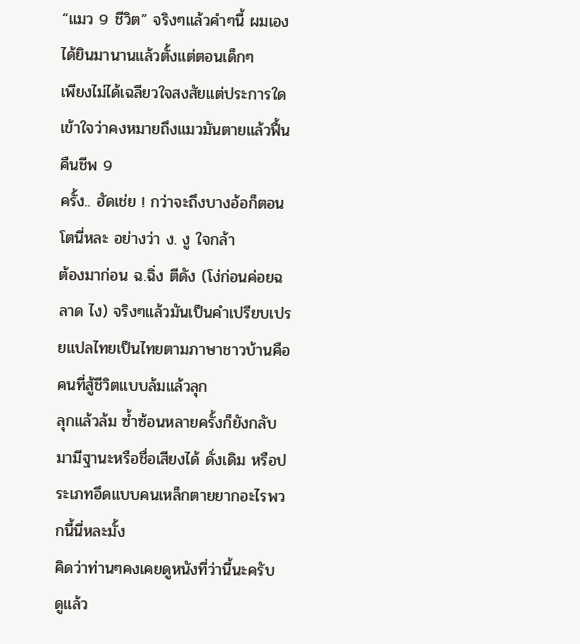“แมว 9 ชีวิต” จริงๆแล้วคำๆนี้ ผมเองได้ยินมานานแล้วตั้งแต่ตอนเด็กๆ
เพียงไม่ได้เฉลียวใจสงสัยแต่ประการใด เข้าใจว่าคงหมายถึงแมวมันตายแล้วฟื้นคืนชีพ 9
ครั้ง.. ฮัดเช่ย ! กว่าจะถึงบางอ้อก็ตอนโตนี่หละ อย่างว่า ง. งู ใจกล้า
ต้องมาก่อน ฉ.ฉิ่ง ตีดัง (โง่ก่อนค่อยฉลาด ไง) จริงๆแล้วมันเป็นคำเปรียบเปรยแปลไทยเป็นไทยตามภาษาชาวบ้านคือคนที่สู้ชีวิตแบบล้มแล้วลุก
ลุกแล้วล้ม ซ้ำซ้อนหลายครั้งก็ยังกลับมามีฐานะหรือชื่อเสียงได้ ดั่งเดิม หรือประเภทอึดแบบคนเหล็กตายยากอะไรพวกนี้นี่หละมั้ง
คิดว่าท่านๆคงเคยดูหนังที่ว่านี้นะครับ ดูแล้ว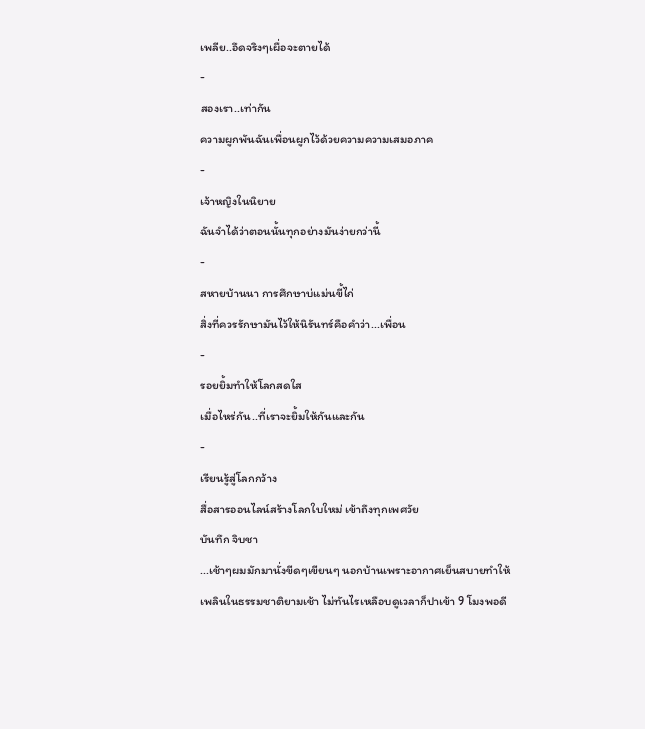เพลีย..อึดจริงๆเผื่อจะตายได้
-
สองเรา..เท่ากัน
ความผูกพันฉันเพื่อนผูกไว้ด้วยความความเสมอภาค
-
เจ้าหญิงในนิยาย
ฉันจำได้ว่าตอนนั้นทุกอย่างมันง่ายกว่านี้
-
สหายบ้านนา การศึกษาบ่แม่นขี้ไก่
สิ่งที่ควรรักษามันไว้ให้นิรันทร์คือคำว่า...เพื่อน
-
รอยยิ้มทำให้โลกสดใส
เมื่อไหร่กัน..ที่เราจะยิ้มให้กันและกัน
-
เรียนรู้สู่โลกกว้าง
สื่อสารออนไลน์สร้างโลกใบใหม่ เข้าถึงทุกเพศวัย
บันทึก จิบชา
...เช้าๆผมมักมานั่งขีดๆเขียนๆ นอกบ้านเพราะอากาศเย็นสบายทำให้เพลินในธรรมชาติยามเช้า ไม่ทันไรเหลือบดูเวลาก็ปาเข้า 9 โมงพอดี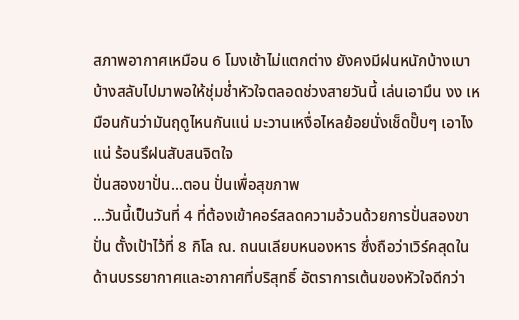สภาพอากาศเหมือน 6 โมงเช้าไม่แตกต่าง ยังคงมีฝนหนักบ้างเบาบ้างสลับไปมาพอให้ชุ่มช่ำหัวใจตลอดช่วงสายวันนี้ เล่นเอามึน งง เหมือนกันว่ามันฤดูไหนกันแน่ มะวานเหงื่อไหลย้อยนั่งเช็ดปั๊บๆ เอาไงแน่ ร้อนรึฝนสับสนจิตใจ
ปั่นสองขาปั่น...ตอน ปั่นเพื่อสุขภาพ
...วันนี้เป็นวันที่ 4 ที่ต้องเข้าคอร์สลดความอ้วนด้วยการปั่นสองขาปั่น ตั้งเป้าไว้ที่ 8 กิโล ณ. ถนนเลียบหนองหาร ซึ่งถือว่าเวิร์คสุดในด้านบรรยากาศและอากาศที่บริสุทธิ์ อัตราการเต้นของหัวใจดีกว่า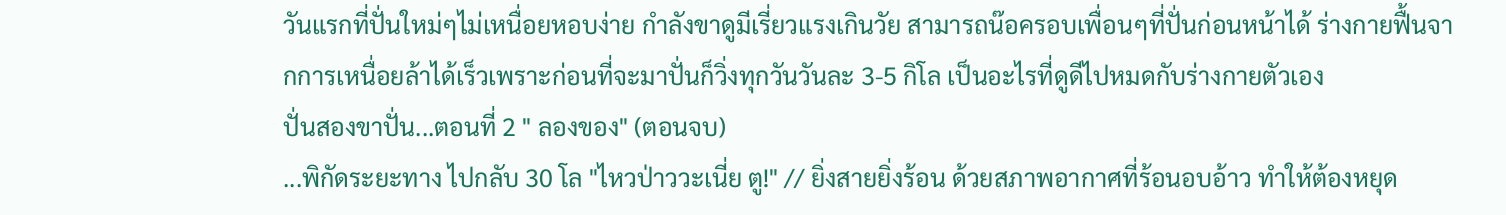วันแรกที่ปั่นใหม่ๆไม่เหนื่อยหอบง่าย กำลังขาดูมีเรี่ยวแรงเกินวัย สามารถน๊อครอบเพื่อนๆที่ปั่นก่อนหน้าได้ ร่างกายฟื้นจากการเหนื่อยล้าได้เร็วเพราะก่อนที่จะมาปั่นก็วิ่งทุกวันวันละ 3-5 กิโล เป็นอะไรที่ดูดีไปหมดกับร่างกายตัวเอง
ปั่นสองขาปั่น...ตอนที่ 2 " ลองของ" (ตอนจบ)
...พิกัดระยะทาง ไปกลับ 30 โล "ไหวป่าววะเนี่ย ตู!" // ยิ่งสายยิ่งร้อน ด้วยสภาพอากาศที่ร้อนอบอ้าว ทำให้ต้องหยุด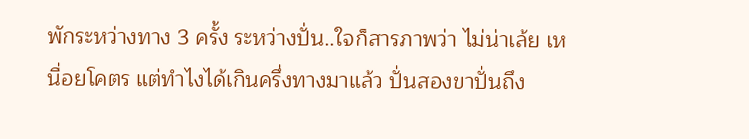พักระหว่างทาง 3 ครั้ง ระหว่างปั่น..ใจก็สารภาพว่า ไม่น่าเล้ย เหนื่อยโคตร แต่ทำไงได้เกินครึ่งทางมาแล้ว ปั่นสองขาปั่นถึง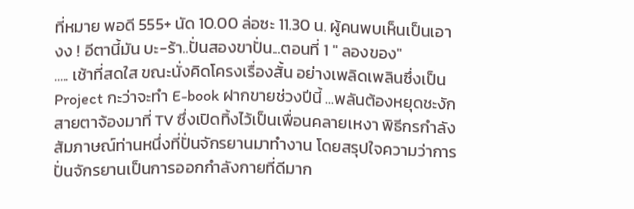ที่หมาย พอดี 555+ นัด 10.00 ล่อซะ 11.30 น. ผู้คนพบเห็นเป็นเอา งง ! อีตานี้มัน บะ-ร้า..ปั่นสองขาปั่น...ตอนที่ 1 " ลองของ"
..... เช้าที่สดใส ขณะนั่งคิดโครงเรื่องสั้น อย่างเพลิดเพลินซึ่งเป็น Project กะว่าจะทำ E-book ฝากขายช่วงปีนี้ ...พลันต้องหยุดชะงัก สายตาจ้องมาที่ TV ซึ่งเปิดทิ้งไว้เป็นเพื่อนคลายเหงา พิธีกรกำลังสัมภาษณ์ท่านหนึ่งที่ปั่นจักรยานมาทำงาน โดยสรุปใจความว่าการปั่นจักรยานเป็นการออกกำลังกายที่ดีมาก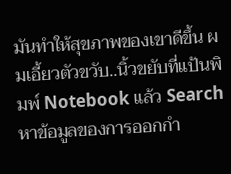มันทำให้สุขภาพของเขาดีขึ้น ผมเอี้ยวตัวขวับ..นิ้วขยับที่แป้นพิมพ์ Notebook แล้ว Search หาข้อมูลของการออกกำ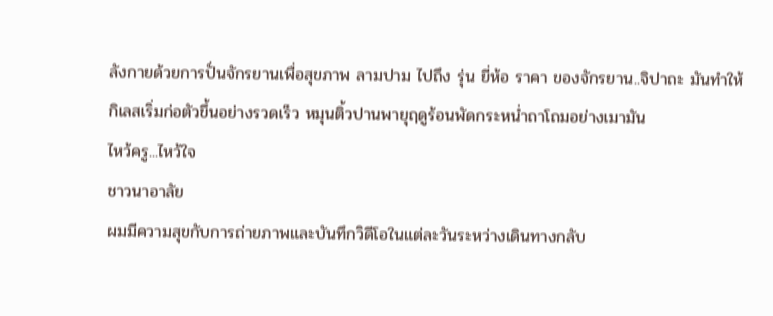ลังกายด้วยการปั่นจักรยานเพื่อสุขภาพ ลามปาม ไปถึง รุ่น ยี่ห้อ ราคา ของจักรยาน..จิปาถะ มันทำให้กิเลสเริ่มก่อตัวขึ้นอย่างรวดเร็ว หมุนติ้วปานพายุฤดูร้อนพัดกระหน่ำถาโถมอย่างเมามัน
ไหว้ครู...ไหว้ใจ
ชาวนาอาลัย
ผมมีความสุขกับการถ่ายภาพและบันทึกวิดีโอในแต่ละวันระหว่างเดินทางกลับ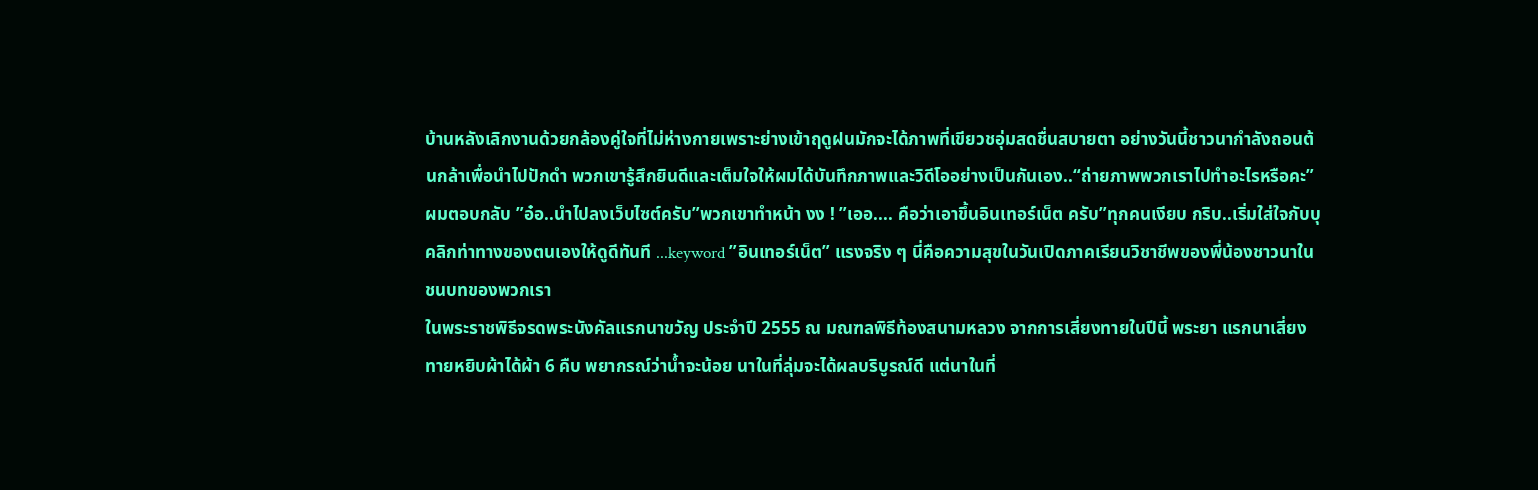บ้านหลังเลิกงานด้วยกล้องคู่ใจที่ไม่ห่างกายเพราะย่างเข้าฤดูฝนมักจะได้ภาพที่เขียวชอุ่มสดชื่นสบายตา อย่างวันนี้ชาวนากำลังถอนต้นกล้าเพื่อนำไปปักดำ พวกเขารู้สึกยินดีและเต็มใจให้ผมได้บันทึกภาพและวิดีโออย่างเป็นกันเอง..“ถ่ายภาพพวกเราไปทำอะไรหรือคะ” ผมตอบกลับ ”อ๋อ..นำไปลงเว็บไซต์ครับ”พวกเขาทำหน้า งง ! ”เออ.... คือว่าเอาขึ้นอินเทอร์เน็ต ครับ”ทุกคนเงียบ กริบ..เริ่มใส่ใจกับบุคลิกท่าทางของตนเองให้ดูดีทันที ...keyword ”อินเทอร์เน็ต” แรงจริง ๆ นี่คือความสุขในวันเปิดภาคเรียนวิชาชีพของพี่น้องชาวนาในชนบทของพวกเรา
ในพระราชพิธีจรดพระนังคัลแรกนาขวัญ ประจำปี 2555 ณ มณฑลพิธีท้องสนามหลวง จากการเสี่ยงทายในปีนี้ พระยา แรกนาเสี่ยงทายหยิบผ้าได้ผ้า 6 คืบ พยากรณ์ว่าน้ำจะน้อย นาในที่ลุ่มจะได้ผลบริบูรณ์ดี แต่นาในที่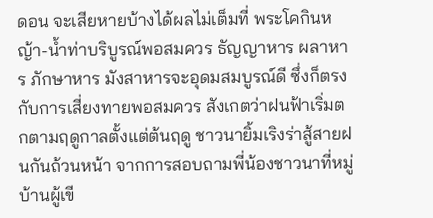ดอน จะเสียหายบ้างได้ผลไม่เต็มที่ พระโคกินหญ้า-น้ำท่าบริบูรณ์พอสมควร ธัญญาหาร ผลาหาร ภักษาหาร มังสาหารจะอุดมสมบูรณ์ดี ซึ่งก็ตรงกับการเสี่ยงทายพอสมควร สังเกตว่าฝนฟ้าเริ่มตกตามฤดูกาลตั้งแต่ต้นฤดู ชาวนายิ้มเริงร่าสู้สายฝนกันถ้วนหน้า จากการสอบถามพี่น้องชาวนาที่หมู่บ้านผู้เขี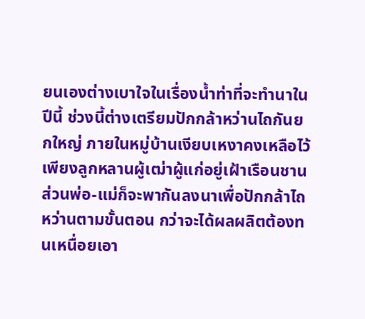ยนเองต่างเบาใจในเรื่องน้ำท่าที่จะทำนาในปีนี้ ช่วงนี้ต่างเตรียมปักกล้าหว่านไถกันยกใหญ่ ภายในหมู่บ้านเงียบเหงาคงเหลือไว้เพียงลูกหลานผู้เฒ่าผู้แก่อยู่เฝ้าเรือนชาน ส่วนพ่อ-แม่ก็จะพากันลงนาเพื่อปักกล้าไถหว่านตามขั้นตอน กว่าจะได้ผลผลิตต้องทนเหนื่อยเอา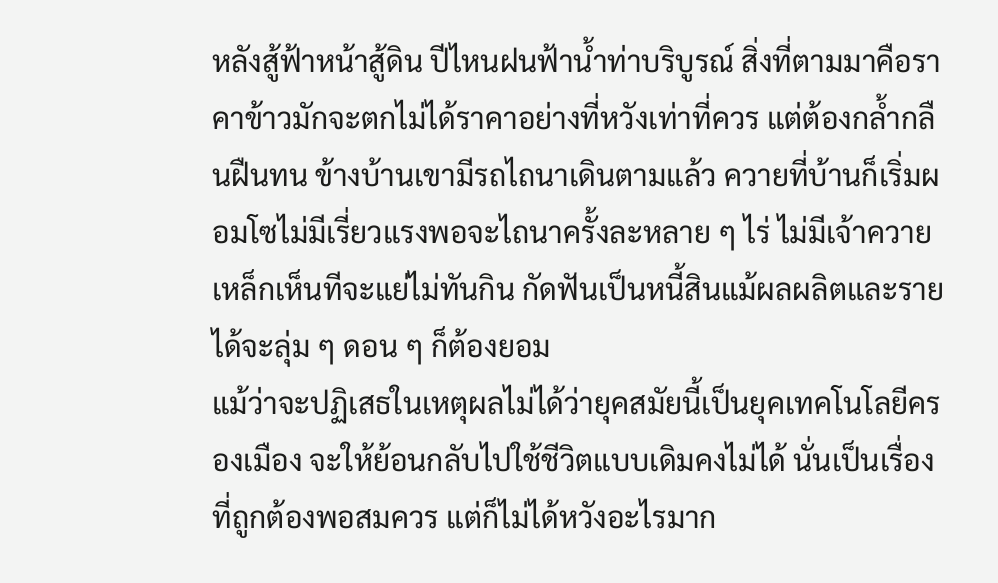หลังสู้ฟ้าหน้าสู้ดิน ปีไหนฝนฟ้าน้ำท่าบริบูรณ์ สิ่งที่ตามมาคือราคาข้าวมักจะตกไม่ได้ราคาอย่างที่หวังเท่าที่ควร แต่ต้องกล้ำกลืนฝืนทน ข้างบ้านเขามีรถไถนาเดินตามแล้ว ควายที่บ้านก็เริ่มผอมโซไม่มีเรี่ยวแรงพอจะไถนาครั้งละหลาย ๆ ไร่ ไม่มีเจ้าควายเหล็กเห็นทีจะแย่ไม่ทันกิน กัดฟันเป็นหนี้สินแม้ผลผลิตและรายได้จะลุ่ม ๆ ดอน ๆ ก็ต้องยอม
แม้ว่าจะปฏิเสธในเหตุผลไม่ได้ว่ายุคสมัยนี้เป็นยุคเทคโนโลยีครองเมือง จะให้ย้อนกลับไปใช้ชีวิตแบบเดิมคงไม่ได้ นั่นเป็นเรื่องที่ถูกต้องพอสมควร แต่ก็ไม่ได้หวังอะไรมาก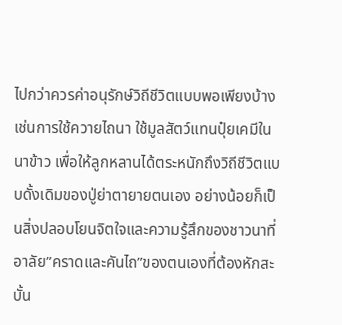ไปกว่าควรค่าอนุรักษ์วิถีชีวิตแบบพอเพียงบ้างเช่นการใช้ควายไถนา ใช้มูลสัตว์แทนปุ๋ยเคมีในนาข้าว เพื่อให้ลูกหลานได้ตระหนักถึงวิถีชีวิตแบบดั้งเดิมของปู่ย่าตายายตนเอง อย่างน้อยก็เป็นสิ่งปลอบโยนจิตใจและความรู้สึกของชาวนาที่อาลัย”คราดและคันไถ”ของตนเองที่ต้องหักสะบั้น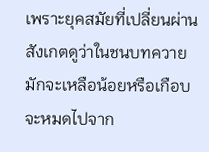เพราะยุคสมัยที่เปลี่ยนผ่าน
สังเกตดูว่าในชนบทควายมักจะเหลือน้อยหรือเกือบจะหมดไปจาก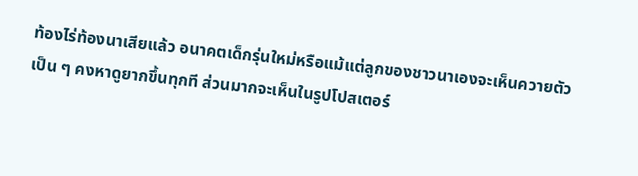ท้องไร่ท้องนาเสียแล้ว อนาคตเด็กรุ่นใหม่หรือแม้แต่ลูกของชาวนาเองจะเห็นควายตัวเป็น ๆ คงหาดูยากขึ้นทุกที ส่วนมากจะเห็นในรูปโปสเตอร์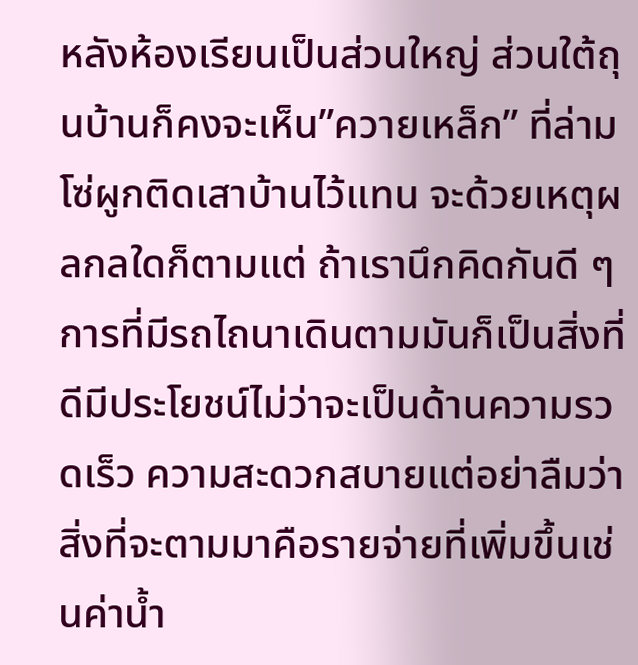หลังห้องเรียนเป็นส่วนใหญ่ ส่วนใต้ถุนบ้านก็คงจะเห็น”ควายเหล็ก” ที่ล่ามโซ่ผูกติดเสาบ้านไว้แทน จะด้วยเหตุผลกลใดก็ตามแต่ ถ้าเรานึกคิดกันดี ๆ การที่มีรถไถนาเดินตามมันก็เป็นสิ่งที่ดีมีประโยชน์ไม่ว่าจะเป็นด้านความรวดเร็ว ความสะดวกสบายแต่อย่าลืมว่าสิ่งที่จะตามมาคือรายจ่ายที่เพิ่มขึ้นเช่นค่าน้ำ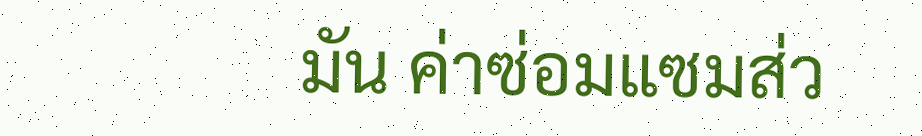มัน ค่าซ่อมแซมส่ว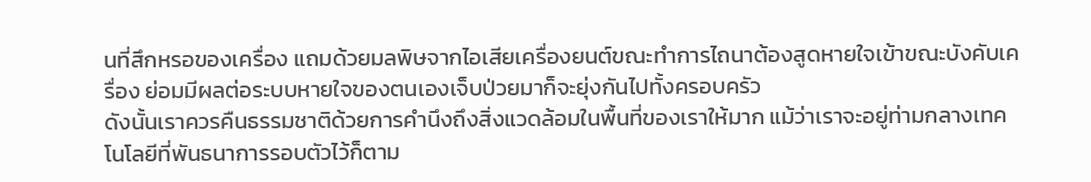นที่สึกหรอของเครื่อง แถมด้วยมลพิษจากไอเสียเครื่องยนต์ขณะทำการไถนาต้องสูดหายใจเข้าขณะบังคับเครื่อง ย่อมมีผลต่อระบบหายใจของตนเองเจ็บป่วยมาก็จะยุ่งกันไปทั้งครอบครัว
ดังนั้นเราควรคืนธรรมชาติด้วยการคำนึงถึงสิ่งแวดล้อมในพื้นที่ของเราให้มาก แม้ว่าเราจะอยู่ท่ามกลางเทคโนโลยีที่พันธนาการรอบตัวไว้ก็ตาม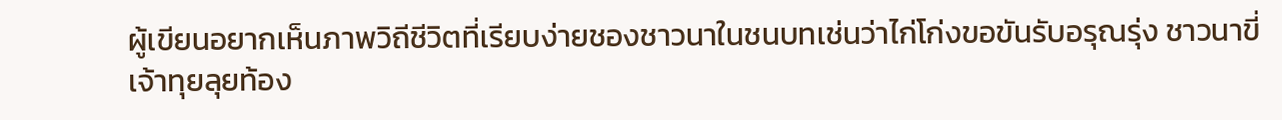ผู้เขียนอยากเห็นภาพวิถีชีวิตที่เรียบง่ายชองชาวนาในชนบทเช่นว่าไก่โก่งขอขันรับอรุณรุ่ง ชาวนาขี่เจ้าทุยลุยท้อง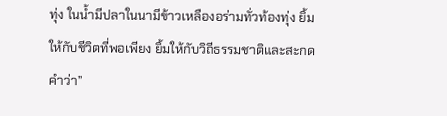ทุ่ง ในน้ำมีปลาในนามีข้าวเหลืองอร่ามทั่วท้องทุ่ง ยิ้มให้กับชีวิตที่พอเพียง ยิ้มให้กับวิถีธรรมชาติและสะกดคำว่า”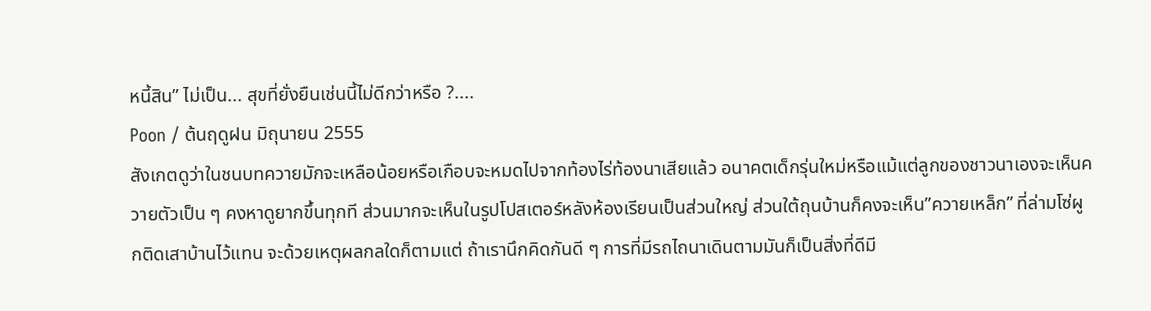หนี้สิน” ไม่เป็น... สุขที่ยั่งยืนเช่นนี้ไม่ดีกว่าหรือ ?....
Poon / ต้นฤดูฝน มิถุนายน 2555
สังเกตดูว่าในชนบทควายมักจะเหลือน้อยหรือเกือบจะหมดไปจากท้องไร่ท้องนาเสียแล้ว อนาคตเด็กรุ่นใหม่หรือแม้แต่ลูกของชาวนาเองจะเห็นควายตัวเป็น ๆ คงหาดูยากขึ้นทุกที ส่วนมากจะเห็นในรูปโปสเตอร์หลังห้องเรียนเป็นส่วนใหญ่ ส่วนใต้ถุนบ้านก็คงจะเห็น”ควายเหล็ก” ที่ล่ามโซ่ผูกติดเสาบ้านไว้แทน จะด้วยเหตุผลกลใดก็ตามแต่ ถ้าเรานึกคิดกันดี ๆ การที่มีรถไถนาเดินตามมันก็เป็นสิ่งที่ดีมี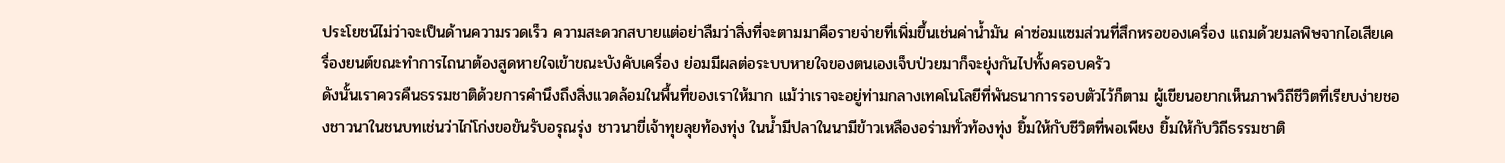ประโยชน์ไม่ว่าจะเป็นด้านความรวดเร็ว ความสะดวกสบายแต่อย่าลืมว่าสิ่งที่จะตามมาคือรายจ่ายที่เพิ่มขึ้นเช่นค่าน้ำมัน ค่าซ่อมแซมส่วนที่สึกหรอของเครื่อง แถมด้วยมลพิษจากไอเสียเครื่องยนต์ขณะทำการไถนาต้องสูดหายใจเข้าขณะบังคับเครื่อง ย่อมมีผลต่อระบบหายใจของตนเองเจ็บป่วยมาก็จะยุ่งกันไปทั้งครอบครัว
ดังนั้นเราควรคืนธรรมชาติด้วยการคำนึงถึงสิ่งแวดล้อมในพื้นที่ของเราให้มาก แม้ว่าเราจะอยู่ท่ามกลางเทคโนโลยีที่พันธนาการรอบตัวไว้ก็ตาม ผู้เขียนอยากเห็นภาพวิถีชีวิตที่เรียบง่ายชองชาวนาในชนบทเช่นว่าไก่โก่งขอขันรับอรุณรุ่ง ชาวนาขี่เจ้าทุยลุยท้องทุ่ง ในน้ำมีปลาในนามีข้าวเหลืองอร่ามทั่วท้องทุ่ง ยิ้มให้กับชีวิตที่พอเพียง ยิ้มให้กับวิถีธรรมชาติ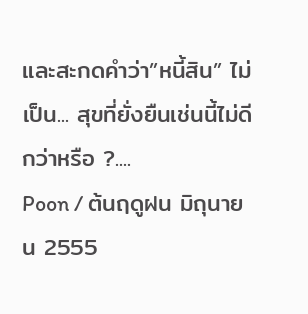และสะกดคำว่า”หนี้สิน” ไม่เป็น... สุขที่ยั่งยืนเช่นนี้ไม่ดีกว่าหรือ ?....
Poon / ต้นฤดูฝน มิถุนายน 2555